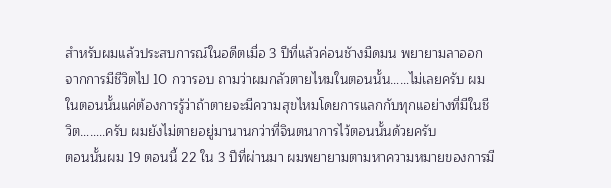สำหรับผมแล้วประสบการณ์ในอดีตเมื่อ 3 ปีที่แล้วค่อนชัางมืดมน พยายามลาออกจากการมีชีวิตไป 10 กวารอบ ถามว่าผมกลัวตายไหมในตอนนั้น……ไม่เลยครับ ผมในตอนนั้นแค่ต้องการรู้ว่าถ้าตายจะมีความสุขไหมโดยการแลกกับทุกแอย่างที่มีในชีวิต……..ครับ ผมยังไม่ตายอยู่มานานกว่าที่จินตนาการไว้ตอนนั้นด้วยครับ
ตอนนั้นผม 19 ตอนนี้ 22 ใน 3 ปีที่ผ่านมา ผมพยายามตามหาความหมายของการมี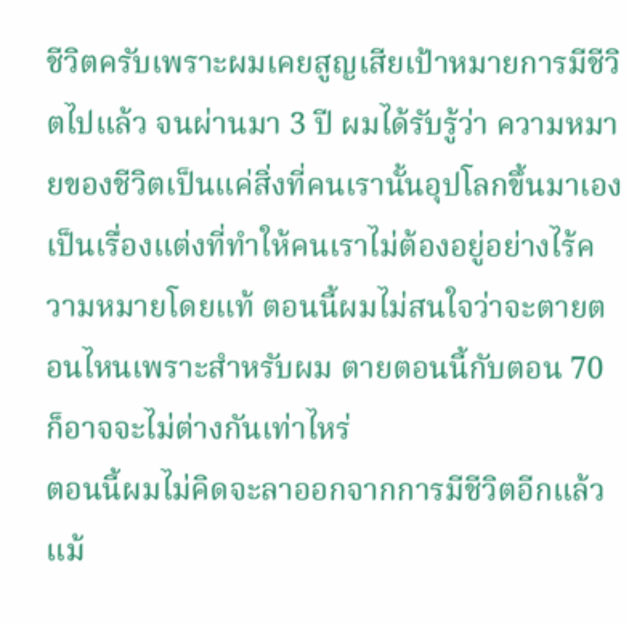ชีวิตครับเพราะผมเคยสูญเสียเป้าหมายการมีชีวิตไปแล้ว จนผ่านมา 3 ปี ผมได้รับรู้ว่า ความหมายของชีวิตเป็นแค่สิ่งที่คนเรานั้นอุปโลกขึ้นมาเอง เป็นเรื่องแต่งที่ทำให้คนเราไม่ต้องอยู่อย่างไร้ความหมายโดยแท้ ตอนนี้ผมไม่สนใจว่าจะตายตอนไหนเพราะสำหรับผม ตายตอนนี้กับตอน 70 ก็อาจจะไม่ต่างกันเท่าไหร่
ตอนนี้ผมไม่คิดจะลาออกจากการมีชีวิตอีกแล้วแม้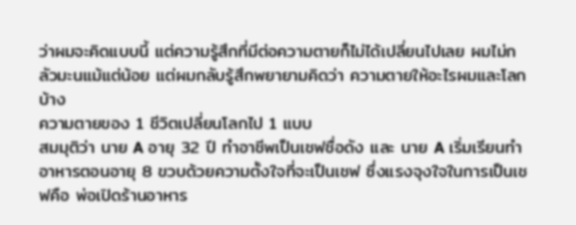ว่าผมจะคิดแบบนี้ แต่ความรู้สึกที่มีต่อความตายก็ไม่ได้เปลี่ยนไปเลย ผมไม่กลัวมะนแม้แต่น้อย แต่ผมกลับรู้สึกพยายามคิดว่า ความตายให้อะไรผมและโลกบ้าง
ความตายของ 1 ชีวิตเปลี่ยนโลกไป 1 แบบ
สมมุติว่า นาย A อายุ 32 ปี ทำอาชีพเป็นเชฟชื่อดัง และ นาย A เริ่มเรียนทำอาหารตอนอายุ 8 ขวบด้วยความตั้งใจที่จะเป็นเชฟ ซึ่งแรงจุงใจในการเป็นเชฟคือ พ่อเปิดร้านอาหาร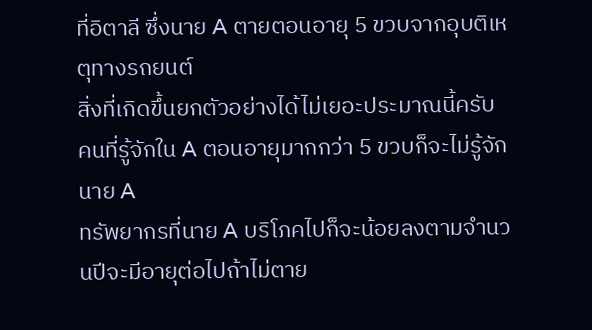ที่อิตาลี ซึ่งนาย A ตายตอนอายุ 5 ขวบจากอุบติเหตุทางรถยนต์
สิ่งที่เกิดขึ้นยกตัวอย่างได้ไม่เยอะประมาณนี้ครับ
คนที่รู้จักใน A ตอนอายุมากกว่า 5 ขวบก็จะไม่รู้จัก นาย A
ทรัพยากรที่นาย A บริโภคไปก็จะน้อยลงตามจำนวนปีจะมีอายุต่อไปถ้าไม่ตาย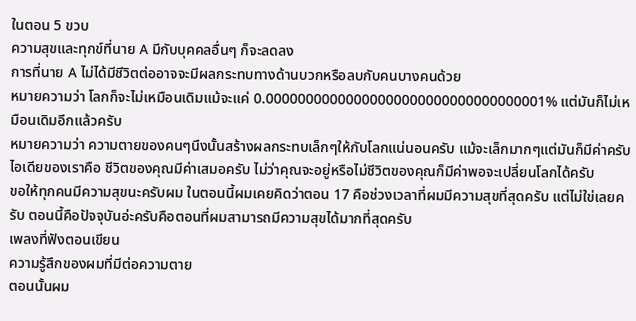ในตอน 5 ขวบ
ความสุขและทุกข์ที่นาย A มีกับบุคคลอื่นๆ ก็จะลดลง
การที่นาย A ไม่ได้มีชีวิตต่ออาจจะมีผลกระทบทางด้านบวกหรือลบกับคนบางคนด้วย
หมายความว่า โลกก็จะไม่เหมือนเดิมแม้จะแค่ 0.00000000000000000000000000000000001% แต่มันก็ไม่เหมือนเดิมอีกแล้วครับ
หมายความว่า ความตายของคนๆนึงนั้นสร้างผลกระทบเล็กๆให้กับโลกแน่นอนครับ แม้จะเล็กมากๆแต่มันก็มีค่าครับ ไอเดียของเราคือ ชีวิตของคุณมีค่าเสมอครับ ไม่ว่าคุณจะอยู่หรือไม่ชีวิตของคุณก็มีค่าพอจะเปลี่ยนโลกได้ครับ
ขอให้ทุกคนมีความสุขนะครับผม ในตอนนี้ผมเคยคิดว่าตอน 17 คือช่วงเวลาที่ผมมีความสุขที่สุดครับ แต่ไม่ใข่เลยครับ ตอนนี้คือปัจจุบันอ่ะครับคือตอนที่ผมสามารถมีความสุขได้มากที่สุดครับ
เพลงที่ฟังตอนเขียน
ความรู้สึกของผมที่มีต่อความตาย
ตอนนั้นผม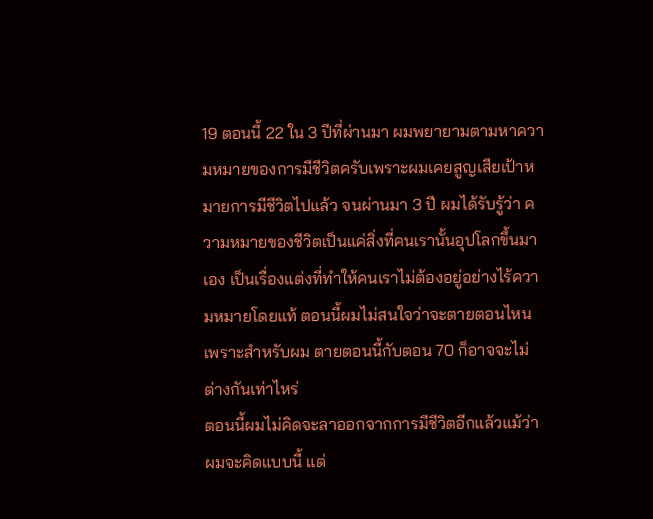19 ตอนนี้ 22 ใน 3 ปีที่ผ่านมา ผมพยายามตามหาความหมายของการมีชีวิตครับเพราะผมเคยสูญเสียเป้าหมายการมีชีวิตไปแล้ว จนผ่านมา 3 ปี ผมได้รับรู้ว่า ความหมายของชีวิตเป็นแค่สิ่งที่คนเรานั้นอุปโลกขึ้นมาเอง เป็นเรื่องแต่งที่ทำให้คนเราไม่ต้องอยู่อย่างไร้ความหมายโดยแท้ ตอนนี้ผมไม่สนใจว่าจะตายตอนไหนเพราะสำหรับผม ตายตอนนี้กับตอน 70 ก็อาจจะไม่ต่างกันเท่าไหร่
ตอนนี้ผมไม่คิดจะลาออกจากการมีชีวิตอีกแล้วแม้ว่าผมจะคิดแบบนี้ แต่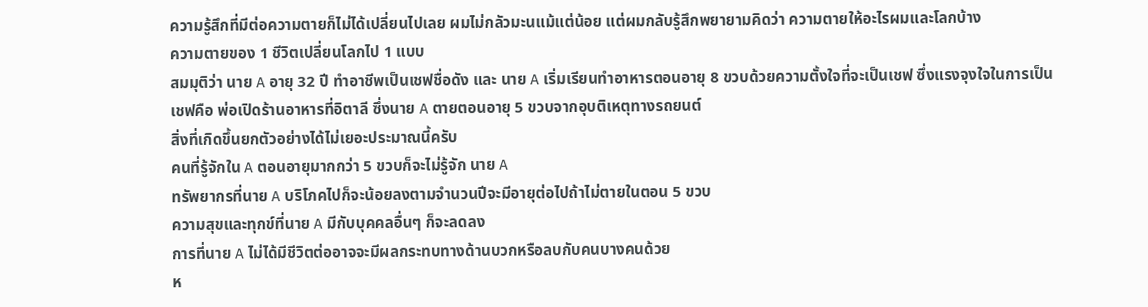ความรู้สึกที่มีต่อความตายก็ไม่ได้เปลี่ยนไปเลย ผมไม่กลัวมะนแม้แต่น้อย แต่ผมกลับรู้สึกพยายามคิดว่า ความตายให้อะไรผมและโลกบ้าง
ความตายของ 1 ชีวิตเปลี่ยนโลกไป 1 แบบ
สมมุติว่า นาย A อายุ 32 ปี ทำอาชีพเป็นเชฟชื่อดัง และ นาย A เริ่มเรียนทำอาหารตอนอายุ 8 ขวบด้วยความตั้งใจที่จะเป็นเชฟ ซึ่งแรงจุงใจในการเป็นเชฟคือ พ่อเปิดร้านอาหารที่อิตาลี ซึ่งนาย A ตายตอนอายุ 5 ขวบจากอุบติเหตุทางรถยนต์
สิ่งที่เกิดขึ้นยกตัวอย่างได้ไม่เยอะประมาณนี้ครับ
คนที่รู้จักใน A ตอนอายุมากกว่า 5 ขวบก็จะไม่รู้จัก นาย A
ทรัพยากรที่นาย A บริโภคไปก็จะน้อยลงตามจำนวนปีจะมีอายุต่อไปถ้าไม่ตายในตอน 5 ขวบ
ความสุขและทุกข์ที่นาย A มีกับบุคคลอื่นๆ ก็จะลดลง
การที่นาย A ไม่ได้มีชีวิตต่ออาจจะมีผลกระทบทางด้านบวกหรือลบกับคนบางคนด้วย
ห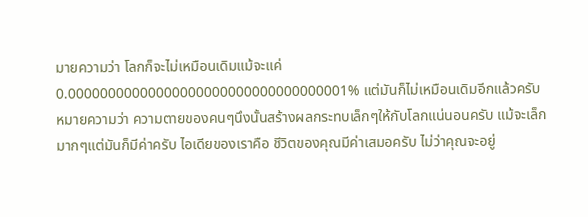มายความว่า โลกก็จะไม่เหมือนเดิมแม้จะแค่ 0.00000000000000000000000000000000001% แต่มันก็ไม่เหมือนเดิมอีกแล้วครับ
หมายความว่า ความตายของคนๆนึงนั้นสร้างผลกระทบเล็กๆให้กับโลกแน่นอนครับ แม้จะเล็กมากๆแต่มันก็มีค่าครับ ไอเดียของเราคือ ชีวิตของคุณมีค่าเสมอครับ ไม่ว่าคุณจะอยู่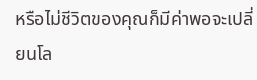หรือไม่ชีวิตของคุณก็มีค่าพอจะเปลี่ยนโล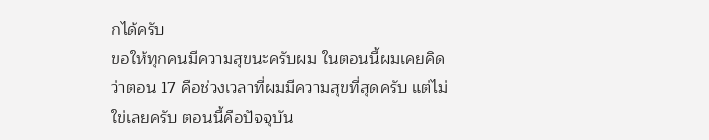กได้ครับ
ขอให้ทุกคนมีความสุขนะครับผม ในตอนนี้ผมเคยคิดว่าตอน 17 คือช่วงเวลาที่ผมมีความสุขที่สุดครับ แต่ไม่ใข่เลยครับ ตอนนี้คือปัจจุบัน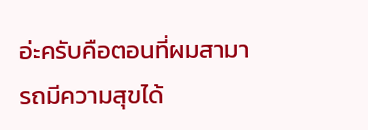อ่ะครับคือตอนที่ผมสามารถมีความสุขได้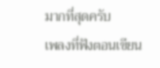มากที่สุดครับ
เพลงที่ฟังตอนเขียน